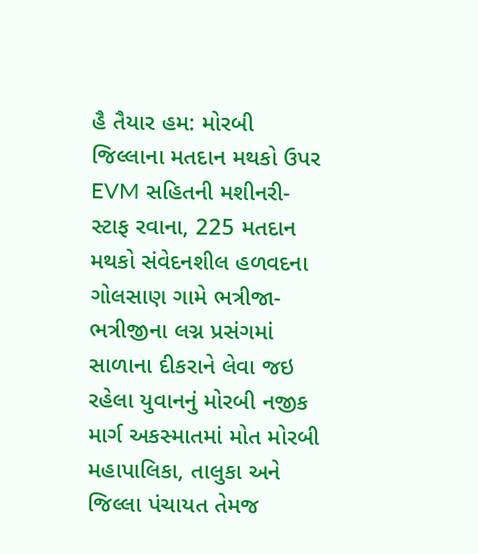હૈ તૈયાર હમ: મોરબી જિલ્લાના મતદાન મથકો ઉપર EVM સહિતની મશીનરી-સ્ટાફ રવાના, 225 મતદાન મથકો સંવેદનશીલ હળવદના ગોલસાણ ગામે ભત્રીજા-ભત્રીજીના લગ્ન પ્રસંગમાં સાળાના દીકરાને લેવા જઇ રહેલા યુવાનનું મોરબી નજીક માર્ગ અકસ્માતમાં મોત મોરબી મહાપાલિકા, તાલુકા અને જિલ્લા પંચાયત તેમજ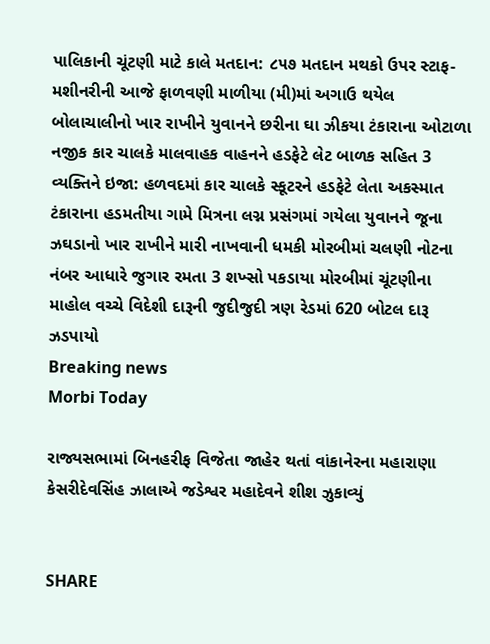પાલિકાની ચૂંટણી માટે કાલે મતદાન: ૮૫૭ મતદાન મથકો ઉપર સ્ટાફ-મશીનરીની આજે ફાળવણી માળીયા (મી)માં અગાઉ થયેલ બોલાચાલીનો ખાર રાખીને યુવાનને છરીના ઘા ઝીકયા ટંકારાના ઓટાળા નજીક કાર ચાલકે માલવાહક વાહનને હડફેટે લેટ બાળક સહિત 3 વ્યક્તિને ઇજા: હળવદમાં કાર ચાલકે સ્કૂટરને હડફેટે લેતા અકસ્માત ટંકારાના હડમતીયા ગામે મિત્રના લગ્ન પ્રસંગમાં ગયેલા યુવાનને જૂના ઝઘડાનો ખાર રાખીને મારી નાખવાની ધમકી મોરબીમાં ચલણી નોટના નંબર આધારે જુગાર રમતા 3 શખ્સો પકડાયા મોરબીમાં ચૂંટણીના માહોલ વચ્ચે વિદેશી દારૂની જુદીજુદી ત્રણ રેડમાં 620 બોટલ દારૂ ઝડપાયો
Breaking news
Morbi Today

રાજ્યસભામાં બિનહરીફ વિજેતા જાહેર થતાં વાંકાનેરના મહારાણા કેસરીદેવસિંહ ઝાલાએ જડેશ્વર મહાદેવને શીશ ઝુકાવ્યું


SHARE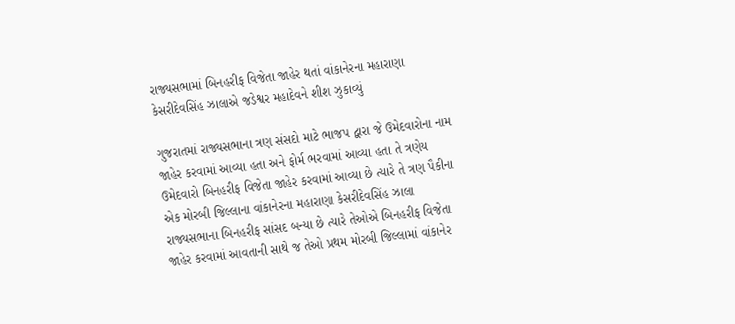રાજ્યસભામાં બિનહરીફ વિજેતા જાહેર થતાં વાંકાનેરના મહારાણા કેસરીદેવસિંહ ઝાલાએ જડેશ્વર મહાદેવને શીશ ઝુકાવ્યું

ગુજરાતમાં રાજ્યસભાના ત્રણ સંસદો માટે ભાજપ દ્વારા જે ઉમેદવારોના નામ જાહેર કરવામાં આવ્યા હતા અને ફોર્મ ભરવામાં આવ્યા હતા તે ત્રણેય ઉમેદવારો બિનહરીફ વિજેતા જાહેર કરવામાં આવ્યા છે ત્યારે તે ત્રણ પૈકીના એક મોરબી જિલ્લાના વાંકાનેરના મહારાણા કેસરીદેવસિંહ ઝાલા રાજ્યસભાના બિનહરીફ સાંસદ બન્યા છે ત્યારે તેઓએ બિનહરીફ વિજેતા જાહેર કરવામાં આવતાની સાથે જ તેઓ પ્રથમ મોરબી જિલ્લામાં વાંકાનેર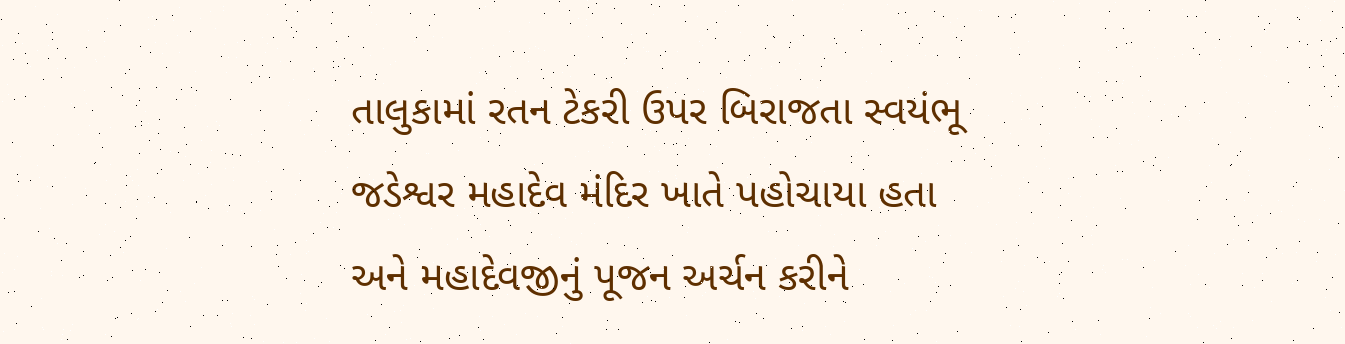તાલુકામાં રતન ટેકરી ઉપર બિરાજતા સ્વયંભૂ જડેશ્વર મહાદેવ મંદિર ખાતે પહોચાયા હતા અને મહાદેવજીનું પૂજન અર્ચન કરીને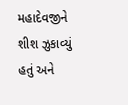મહાદેવજીને શીશ ઝુકાવ્યું હતું અને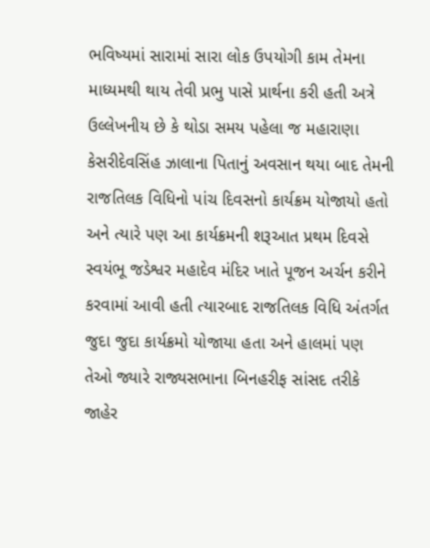ભવિષ્યમાં સારામાં સારા લોક ઉપયોગી કામ તેમના માધ્યમથી થાય તેવી પ્રભુ પાસે પ્રાર્થના કરી હતી અત્રે ઉલ્લેખનીય છે કે થોડા સમય પહેલા જ મહારાણા કેસરીદેવસિંહ ઝાલાના પિતાનું અવસાન થયા બાદ તેમની રાજતિલક વિધિનો પાંચ દિવસનો કાર્યક્રમ યોજાયો હતો અને ત્યારે પણ આ કાર્યક્રમની શરૂઆત પ્રથમ દિવસે સ્વયંભૂ જડેશ્વર મહાદેવ મંદિર ખાતે પૂજન અર્ચન કરીને કરવામાં આવી હતી ત્યારબાદ રાજતિલક વિધિ અંતર્ગત જુદા જુદા કાર્યક્રમો યોજાયા હતા અને હાલમાં પણ તેઓ જ્યારે રાજ્યસભાના બિનહરીફ સાંસદ તરીકે જાહેર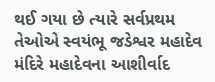થઈ ગયા છે ત્યારે સર્વપ્રથમ તેઓએ સ્વયંભૂ જડેશ્વર મહાદેવ મંદિરે મહાદેવના આશીર્વાદ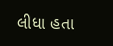લીધા હતા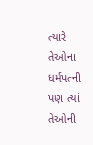ત્યારે તેઓના ધર્મપત્ની પણ ત્યાં તેઓની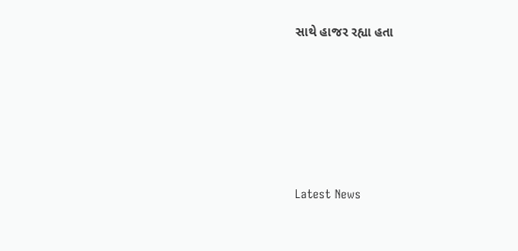સાથે હાજર રહ્યા હતા






Latest News